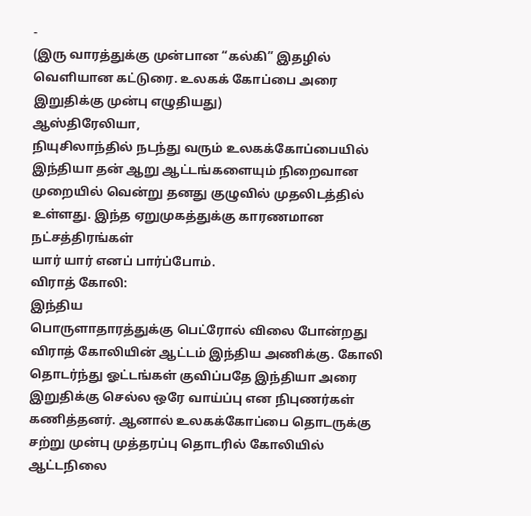-
(இரு வாரத்துக்கு முன்பான “கல்கி” இதழில் வெளியான கட்டுரை. உலகக் கோப்பை அரை இறுதிக்கு முன்பு எழுதியது)
ஆஸ்திரேலியா,
நியுசிலாந்தில் நடந்து வரும் உலகக்கோப்பையில் இந்தியா தன் ஆறு ஆட்டங்களையும் நிறைவான
முறையில் வென்று தனது குழுவில் முதலிடத்தில் உள்ளது. இந்த ஏறுமுகத்துக்கு காரணமான நட்சத்திரங்கள்
யார் யார் எனப் பார்ப்போம்.
விராத் கோலி:
இந்திய
பொருளாதாரத்துக்கு பெட்ரோல் விலை போன்றது விராத் கோலியின் ஆட்டம் இந்திய அணிக்கு. கோலி
தொடர்ந்து ஓட்டங்கள் குவிப்பதே இந்தியா அரை இறுதிக்கு செல்ல ஒரே வாய்ப்பு என நிபுணர்கள்
கணித்தனர். ஆனால் உலகக்கோப்பை தொடருக்கு சற்று முன்பு முத்தரப்பு தொடரில் கோலியில்
ஆட்டநிலை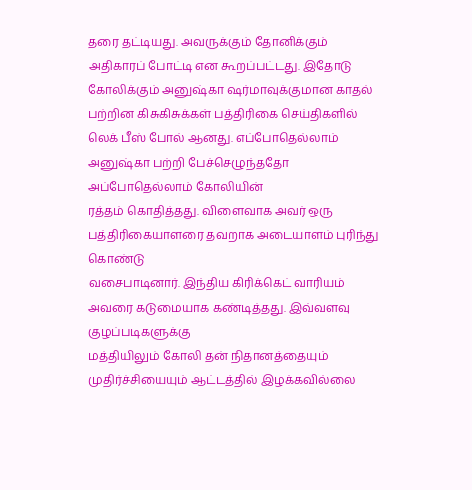தரை தட்டியது. அவருக்கும் தோனிக்கும் அதிகாரப் போட்டி என கூறப்பட்டது. இதோடு
கோலிக்கும் அனுஷ்கா ஷர்மாவுக்குமான காதல் பற்றின கிசுகிசுக்கள் பத்திரிகை செய்திகளில்
லெக் பீஸ் போல் ஆனது. எப்போதெல்லாம் அனுஷ்கா பற்றி பேச்செழுந்ததோ அப்போதெல்லாம் கோலியின்
ரத்தம் கொதித்தது. விளைவாக அவர் ஒரு பத்திரிகையாளரை தவறாக அடையாளம் புரிந்து கொண்டு
வசைபாடினார். இந்திய கிரிக்கெட் வாரியம் அவரை கடுமையாக கண்டித்தது. இவ்வளவு குழப்படிகளுக்கு
மத்தியிலும் கோலி தன் நிதானத்தையும் முதிர்ச்சியையும் ஆட்டத்தில் இழக்கவில்லை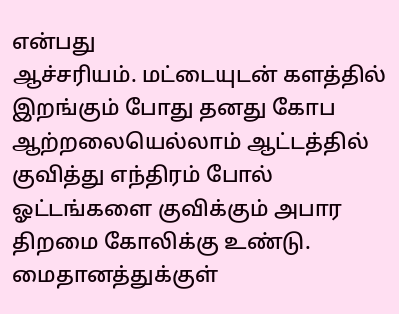என்பது
ஆச்சரியம். மட்டையுடன் களத்தில் இறங்கும் போது தனது கோப ஆற்றலையெல்லாம் ஆட்டத்தில்
குவித்து எந்திரம் போல் ஓட்டங்களை குவிக்கும் அபார திறமை கோலிக்கு உண்டு. மைதானத்துக்குள்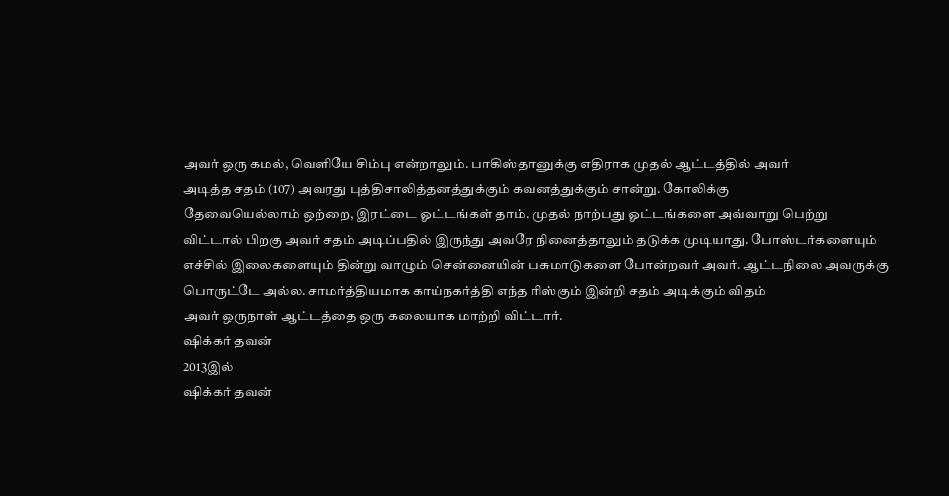அவர் ஒரு கமல், வெளியே சிம்பு என்றாலும். பாகிஸ்தானுக்கு எதிராக முதல் ஆட்டத்தில் அவர்
அடித்த சதம் (107) அவரது புத்திசாலித்தனத்துக்கும் கவனத்துக்கும் சான்று. கோலிக்கு
தேவையெல்லாம் ஒற்றை, இரட்டை ஓட்டங்கள் தாம். முதல் நாற்பது ஓட்டங்களை அவ்வாறு பெற்று
விட்டால் பிறகு அவர் சதம் அடிப்பதில் இருந்து அவரே நினைத்தாலும் தடுக்க முடியாது. போஸ்டர்களையும்
எச்சில் இலைகளையும் தின்று வாழும் சென்னையின் பசுமாடுகளை போன்றவர் அவர். ஆட்டநிலை அவருக்கு
பொருட்டே அல்ல. சாமர்த்தியமாக காய்நகர்த்தி எந்த ரிஸ்கும் இன்றி சதம் அடிக்கும் விதம்
அவர் ஒருநாள் ஆட்டத்தை ஒரு கலையாக மாற்றி விட்டார்.
ஷிக்கர் தவன்
2013இல்
ஷிக்கர் தவன்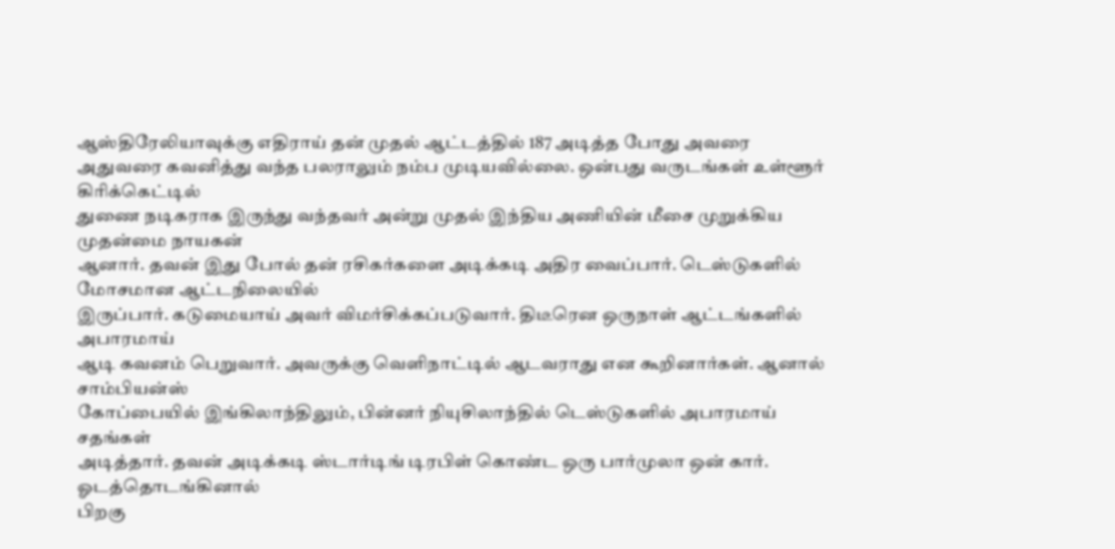ஆஸ்திரேலியாவுக்கு எதிராய் தன் முதல் ஆட்டத்தில் 187 அடித்த போது அவரை
அதுவரை கவனித்து வந்த பலராலும் நம்ப முடியவில்லை. ஒன்பது வருடங்கள் உள்ளூர் கிரிக்கெட்டில்
துணை நடிகராக இருந்து வந்தவர் அன்று முதல் இந்திய அணியின் மீசை முறுக்கிய முதன்மை நாயகன்
ஆனார். தவன் இது போல் தன் ரசிகர்களை அடிக்கடி அதிர வைப்பார். டெஸ்டுகளில் மோசமான ஆட்டநிலையில்
இருப்பார். கடுமையாய் அவர் விமர்சிக்கப்படுவார். திடீரென ஒருநாள் ஆட்டங்களில் அபாரமாய்
ஆடி கவனம் பெறுவார். அவருக்கு வெளிநாட்டில் ஆடவராது என கூறினார்கள். ஆனால் சாம்பியன்ஸ்
கோப்பையில் இங்கிலாந்திலும், பின்னர் நியுசிலாந்தில் டெஸ்டுகளில் அபாரமாய் சதங்கள்
அடித்தார். தவன் அடிக்கடி ஸ்டார்டிங் டிரபிள் கொண்ட ஒரு பார்முலா ஒன் கார். ஓடத்தொடங்கினால்
பிறகு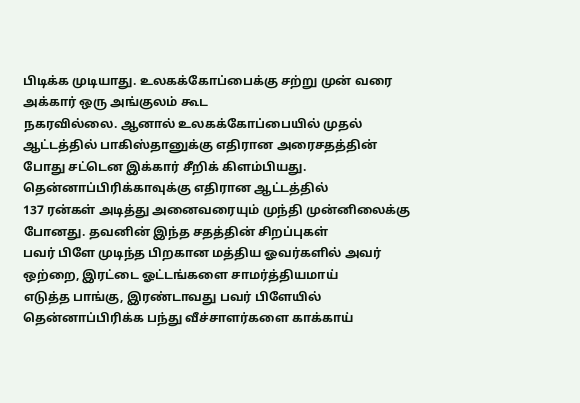பிடிக்க முடியாது. உலகக்கோப்பைக்கு சற்று முன் வரை அக்கார் ஒரு அங்குலம் கூட
நகரவில்லை. ஆனால் உலகக்கோப்பையில் முதல் ஆட்டத்தில் பாகிஸ்தானுக்கு எதிரான அரைசதத்தின்
போது சட்டென இக்கார் சீறிக் கிளம்பியது. தென்னாப்பிரிக்காவுக்கு எதிரான ஆட்டத்தில்
137 ரன்கள் அடித்து அனைவரையும் முந்தி முன்னிலைக்கு போனது. தவனின் இந்த சதத்தின் சிறப்புகள்
பவர் பிளே முடிந்த பிறகான மத்திய ஓவர்களில் அவர் ஒற்றை, இரட்டை ஓட்டங்களை சாமர்த்தியமாய்
எடுத்த பாங்கு, இரண்டாவது பவர் பிளேயில் தென்னாப்பிரிக்க பந்து வீச்சாளர்களை காக்காய்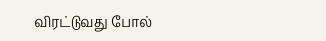விரட்டுவது போல்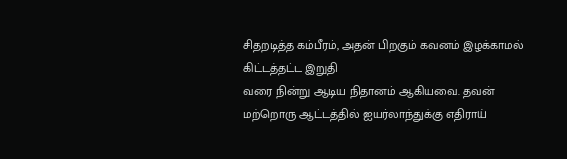சிதறடித்த கம்பீரம், அதன் பிறகும் கவனம் இழக்காமல் கிட்டத்தட்ட இறுதி
வரை நின்று ஆடிய நிதானம் ஆகியவை. தவன் மற்றொரு ஆட்டத்தில் ஐயர்லாந்துக்கு எதிராய்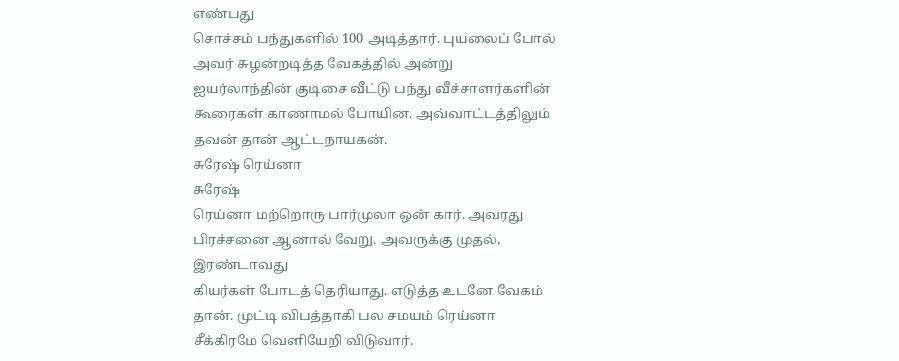எண்பது
சொச்சம் பந்துகளில் 100 அடித்தார். புயலைப் போல் அவர் சுழன்றடித்த வேகத்தில் அன்று
ஐயர்லாந்தின் குடிசை வீட்டு பந்து வீச்சாளர்களின் கூரைகள் காணாமல் போயின. அவ்வாட்டத்திலும்
தவன் தான் ஆட்டநாயகன்.
சுரேஷ் ரெய்னா
சுரேஷ்
ரெய்னா மற்றொரு பார்முலா ஒன் கார். அவரது பிரச்சனை ஆனால் வேறு. அவருக்கு முதல், இரண்டாவது
கியர்கள் போடத் தெரியாது. எடுத்த உடனே வேகம் தான். முட்டி விபத்தாகி பல சமயம் ரெய்னா
சீக்கிரமே வெளியேறி விடுவார்.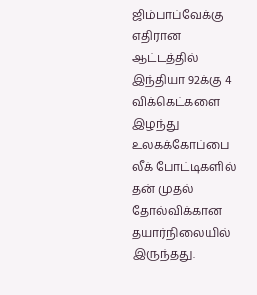ஜிம்பாப்வேக்கு எதிரான ஆட்டத்தில் இந்தியா 92க்கு 4 விக்கெட்களை
இழந்து உலகக்கோப்பை லீக் போட்டிகளில் தன் முதல் தோல்விக்கான தயார்நிலையில் இருந்தது.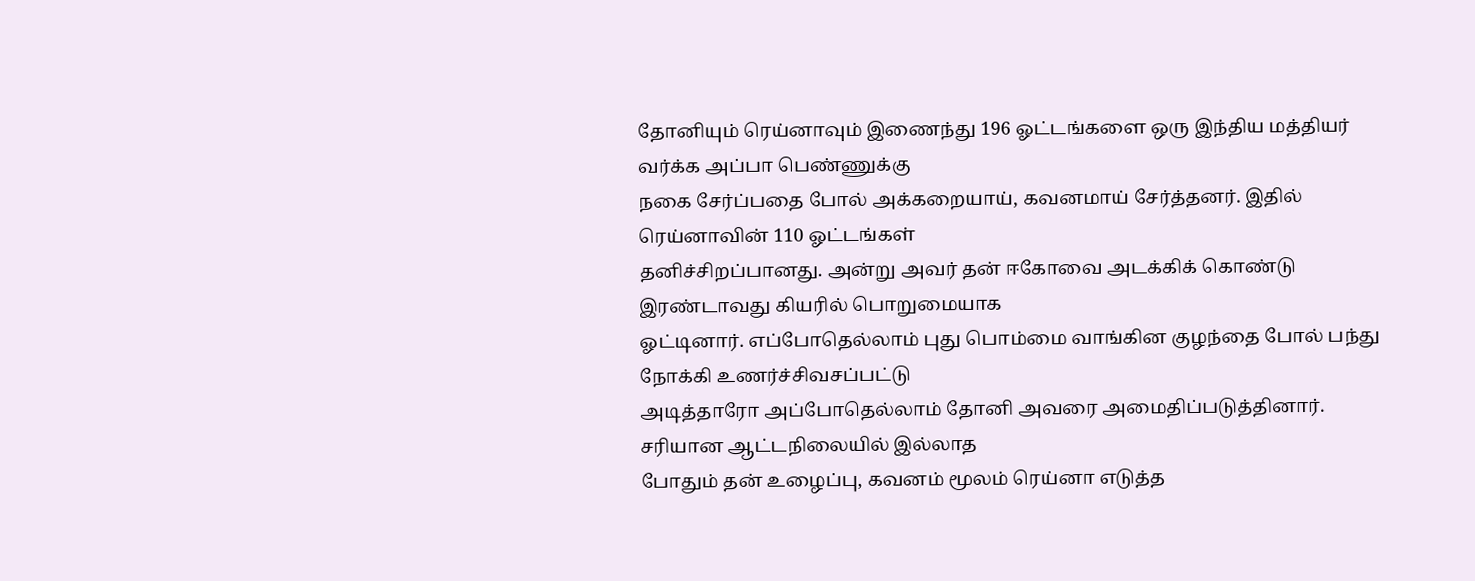தோனியும் ரெய்னாவும் இணைந்து 196 ஓட்டங்களை ஒரு இந்திய மத்தியர் வர்க்க அப்பா பெண்ணுக்கு
நகை சேர்ப்பதை போல் அக்கறையாய், கவனமாய் சேர்த்தனர். இதில் ரெய்னாவின் 110 ஓட்டங்கள்
தனிச்சிறப்பானது. அன்று அவர் தன் ஈகோவை அடக்கிக் கொண்டு இரண்டாவது கியரில் பொறுமையாக
ஓட்டினார். எப்போதெல்லாம் புது பொம்மை வாங்கின குழந்தை போல் பந்து நோக்கி உணர்ச்சிவசப்பட்டு
அடித்தாரோ அப்போதெல்லாம் தோனி அவரை அமைதிப்படுத்தினார். சரியான ஆட்டநிலையில் இல்லாத
போதும் தன் உழைப்பு, கவனம் மூலம் ரெய்னா எடுத்த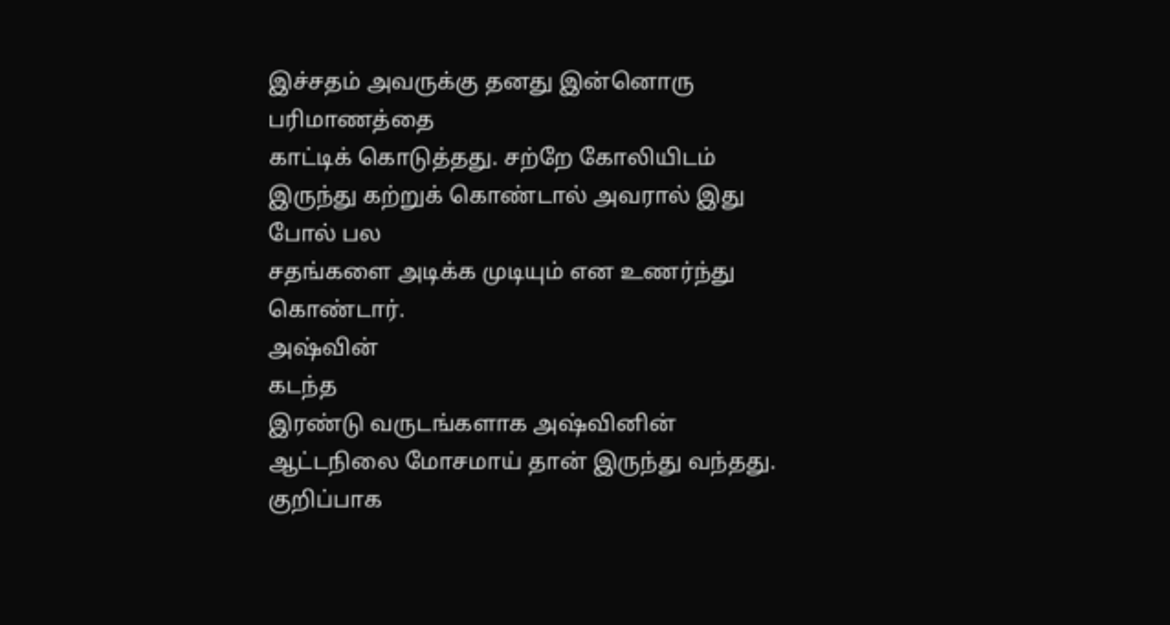இச்சதம் அவருக்கு தனது இன்னொரு பரிமாணத்தை
காட்டிக் கொடுத்தது. சற்றே கோலியிடம் இருந்து கற்றுக் கொண்டால் அவரால் இது போல் பல
சதங்களை அடிக்க முடியும் என உணர்ந்து கொண்டார்.
அஷ்வின்
கடந்த
இரண்டு வருடங்களாக அஷ்வினின் ஆட்டநிலை மோசமாய் தான் இருந்து வந்தது. குறிப்பாக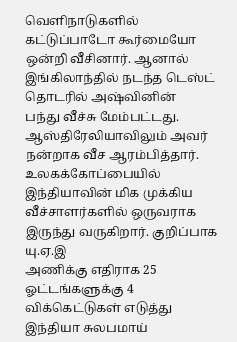வெளிநாடுகளில்
கட்டுப்பாடோ கூர்மையோ ஒன்றி வீசினார். ஆனால் இங்கிலாந்தில் நடந்த டெஸ்ட் தொடரில் அஷ்வினின்
பந்து வீச்சு மேம்பட்டது. ஆஸ்திரேலியாவிலும் அவர் நன்றாக வீச ஆரம்பித்தார். உலகக்கோப்பையில்
இந்தியாவின் மிக முக்கிய வீச்சாளர்களில் ஒருவராக இருந்து வருகிறார். குறிப்பாக யு.ஏ.இ
அணிக்கு எதிராக 25 ஓட்டங்களுக்கு 4 விக்கெட்டுகள் எடுத்து இந்தியா சுலபமாய்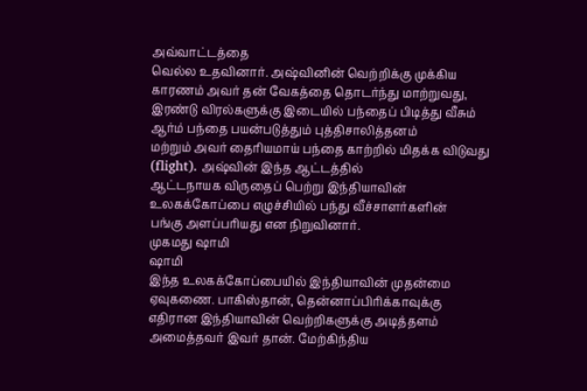அவ்வாட்டத்தை
வெல்ல உதவினார். அஷ்வினின் வெற்றிக்கு முக்கிய காரணம் அவர் தன் வேகத்தை தொடர்ந்து மாற்றுவது,
இரண்டு விரல்களுக்கு இடையில் பந்தைப் பிடித்து வீசும் ஆர்ம் பந்தை பயன்படுத்தும் புத்திசாலித்தனம்
மற்றும் அவர் தைரியமாய் பந்தை காற்றில் மிதக்க விடுவது (flight). அஷ்வின் இந்த ஆட்டத்தில்
ஆட்டநாயக விருதைப் பெற்று இந்தியாவின் உலகக்கோப்பை எழுச்சியில் பந்து வீச்சாளர்களின்
பங்கு அளப்பரியது என நிறுவினார்.
முகமது ஷாமி
ஷாமி
இந்த உலகக்கோப்பையில் இந்தியாவின் முதன்மை ஏவுகணை. பாகிஸ்தான், தென்னாப்பிரிக்காவுக்கு
எதிரான இந்தியாவின் வெற்றிகளுக்கு அடித்தளம் அமைத்தவர் இவர் தான். மேற்கிந்திய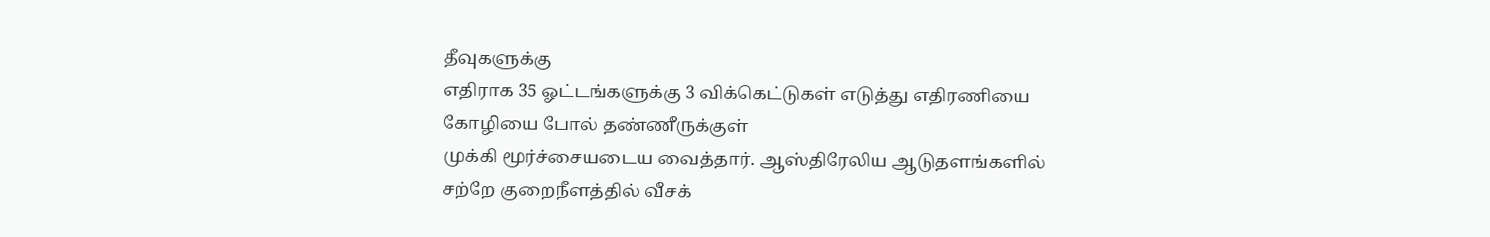தீவுகளுக்கு
எதிராக 35 ஓட்டங்களுக்கு 3 விக்கெட்டுகள் எடுத்து எதிரணியை கோழியை போல் தண்ணீருக்குள்
முக்கி மூர்ச்சையடைய வைத்தார். ஆஸ்திரேலிய ஆடுதளங்களில் சற்றே குறைநீளத்தில் வீசக்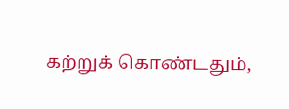கற்றுக் கொண்டதும்,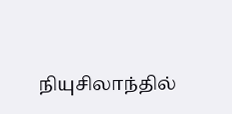நியுசிலாந்தில்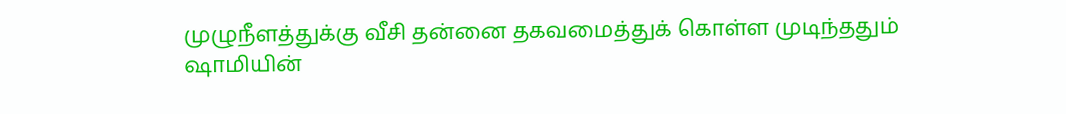முழுநீளத்துக்கு வீசி தன்னை தகவமைத்துக் கொள்ள முடிந்ததும்
ஷாமியின்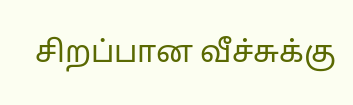சிறப்பான வீச்சுக்கு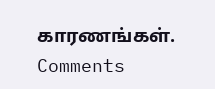காரணங்கள்.
Comments